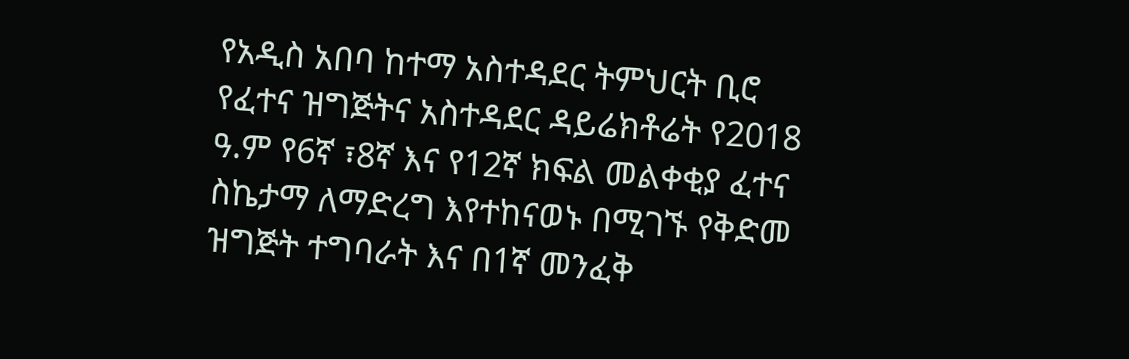የአዲስ አበባ ከተማ አስተዳደር ትምህርት ቢሮ የፈተና ዝግጅትና አስተዳደር ዳይሬክቶሬት የ2018 ዓ.ም የ6ኛ ፣8ኛ እና የ12ኛ ክፍል መልቀቂያ ፈተና ስኬታማ ለማድረግ እየተከናወኑ በሚገኙ የቅድመ ዝግጅት ተግባራት እና በ1ኛ መንፈቅ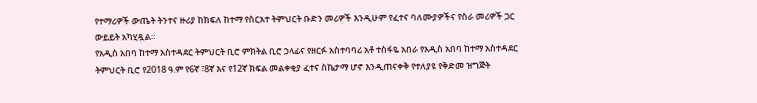የተማሪዎች ውጤት ትንተና ዙሪያ ከክፍለ ከተማ የስርአተ ትምህርት ቡድን መሪዎች እንዲሁም የፈተና ባለሙያዎችና የስራ መሪዎች ጋር ውይይት አካሂዷል።
የአዲስ አበባ ከተማ አስተዳደር ትምህርት ቢሮ ምክትል ቢሮ ኃላፊና የዘርፉ አስተባባሪ አቶ ተስፋዬ አበራ የአዲስ አበባ ከተማ አስተዳደር ትምህርት ቢሮ የ2018 ዓ.ም የ6ኛ ፣8ኛ እና የ12ኛ ክፍል መልቀቂያ ፈተና ስኬታማ ሆኖ እንዲጠናቀቅ የተለያዩ የቅድመ ዝግጅት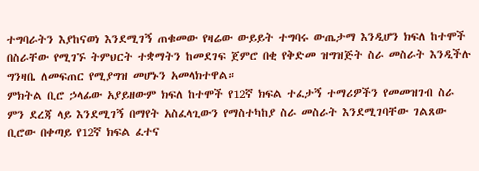ተግባራትን እያከናወነ እንደሚገኝ ጠቁመው የዛሬው ውይይት ተግባሩ ውጤታማ እንዲሆን ክፍለ ከተሞች በስራቸው የሚገኙ ትምህርት ተቋማትን ከመደገፍ ጀምሮ በቂ የቅድመ ዝግዝጅት ስራ መስራት እንዲችሉ ግንዛቤ ለመፍጠር የሚያግዝ መሆኑን አመላክተዋል።
ምክትል ቢሮ ኃላፊው አያይዘውም ክፍለ ከተሞች የ12ኛ ክፍል ተፈታኝ ተማሪዎችን የመመዝገብ ስራ ምን ደረጃ ላይ እንደሚገኝ በማየት አስፈላጊውን የማስተካከያ ስራ መስራት እንደሚገባቸው ገልጸው ቢሮው በቀጣይ የ12ኛ ክፍል ፈተና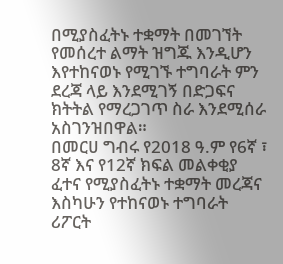በሚያስፈትኑ ተቋማት በመገኘት የመሰረተ ልማት ዝግጁ እንዲሆን እየተከናወኑ የሚገኙ ተግባራት ምን ደረጃ ላይ እንደሚገኝ በድጋፍና ክትትል የማረጋገጥ ስራ እንደሚሰራ አስገንዝበዋል።
በመርሀ ግብሩ የ2018 ዓ.ም የ6ኛ ፣ 8ኛ እና የ12ኛ ክፍል መልቀቂያ ፈተና የሚያስፈትኑ ተቋማት መረጃና እስካሁን የተከናወኑ ተግባራት ሪፖርት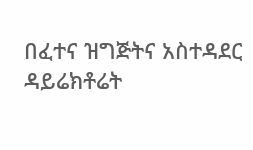በፈተና ዝግጅትና አስተዳደር ዳይሬክቶሬት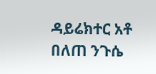ዳይሬክተር አቶ በለጠ ንጉሴ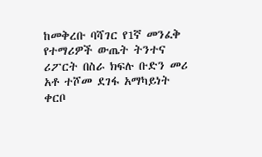ከመቅረቡ ባሻገር የ1ኛ መንፈቅ የተማሪዎች ውጤት ትንተና ሪፖርት በስራ ክፍሉ ቡድን መሪ አቶ ተሾመ ደገፋ አማካይነት ቀርቦ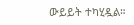ውይይት ተካሂዷል።